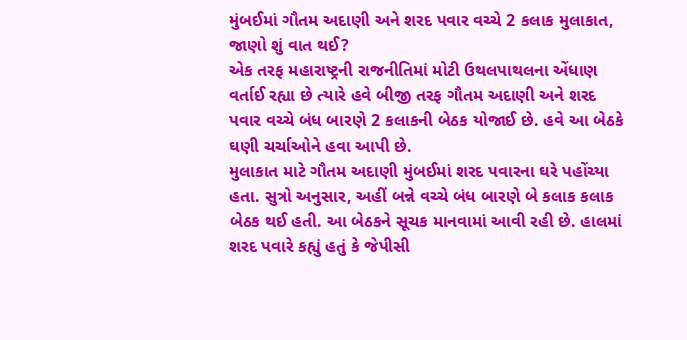મુંબઈમાં ગૌતમ અદાણી અને શરદ પવાર વચ્ચે 2 કલાક મુલાકાત, જાણો શું વાત થઈ?
એક તરફ મહારાષ્ટ્રની રાજનીતિમાં મોટી ઉથલપાથલના એંધાણ વર્તાઈ રહ્યા છે ત્યારે હવે બીજી તરફ ગૌતમ અદાણી અને શરદ પવાર વચ્ચે બંધ બારણે 2 કલાકની બેઠક યોજાઈ છે. હવે આ બેઠકે ઘણી ચર્ચાઓને હવા આપી છે.
મુલાકાત માટે ગૌતમ અદાણી મુંબઈમાં શરદ પવારના ઘરે પહોંચ્યા હતા. સુત્રો અનુસાર, અહીં બન્ને વચ્ચે બંધ બારણે બે કલાક કલાક બેઠક થઈ હતી. આ બેઠકને સૂચક માનવામાં આવી રહી છે. હાલમાં શરદ પવારે કહ્યું હતું કે જેપીસી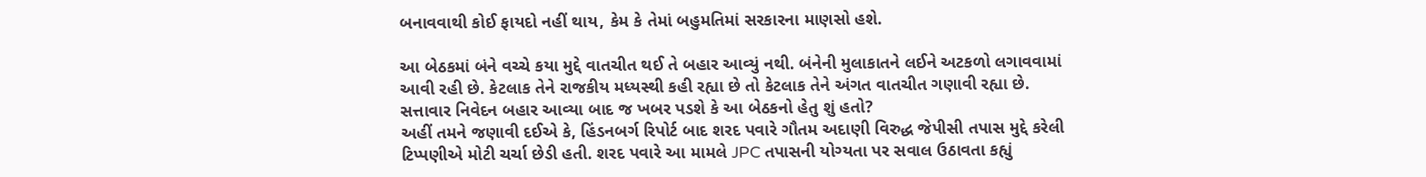બનાવવાથી કોઈ ફાયદો નહીં થાય, કેમ કે તેમાં બહુમતિમાં સરકારના માણસો હશે.

આ બેઠકમાં બંને વચ્ચે કયા મુદ્દે વાતચીત થઈ તે બહાર આવ્યું નથી. બંનેની મુલાકાતને લઈને અટકળો લગાવવામાં આવી રહી છે. કેટલાક તેને રાજકીય મધ્યસ્થી કહી રહ્યા છે તો કેટલાક તેને અંગત વાતચીત ગણાવી રહ્યા છે. સત્તાવાર નિવેદન બહાર આવ્યા બાદ જ ખબર પડશે કે આ બેઠકનો હેતુ શું હતો?
અહીં તમને જણાવી દઈએ કે, હિંડનબર્ગ રિપોર્ટ બાદ શરદ પવારે ગૌતમ અદાણી વિરુદ્ધ જેપીસી તપાસ મુદ્દે કરેલી ટિપ્પણીએ મોટી ચર્ચા છેડી હતી. શરદ પવારે આ મામલે JPC તપાસની યોગ્યતા પર સવાલ ઉઠાવતા કહ્યું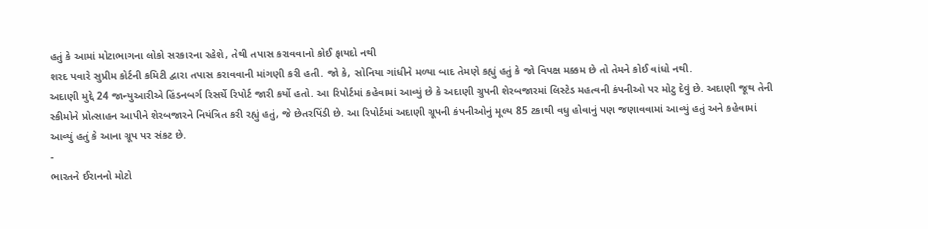હતું કે આમાં મોટાભાગના લોકો સરકારના રહેશે, તેથી તપાસ કરાવવાનો કોઈ ફાયદો નથી
શરદ પવારે સુપ્રીમ કોર્ટની કમિટી દ્વારા તપાસ કરાવવાની માંગણી કરી હતી. જો કે, સોનિયા ગાંધીને મળ્યા બાદ તેમણે કહ્યું હતું કે જો વિપક્ષ મક્કમ છે તો તેમને કોઈ વાંધો નથી.
અદાણી મુદ્દે 24 જાન્યુઆરીએ હિંડનબર્ગ રિસર્ચે રિપોર્ટ જારી કર્યો હતો. આ રિપોર્ટમાં કહેવામાં આવ્યું છે કે અદાણી ગ્રુપની શેરબજારમાં લિસ્ટેડ મહત્વની કંપનીઓ પર મોટુ દેવું છે. અદાણી જૂથ તેની સ્કીમોને પ્રોત્સાહન આપીને શેરબજારને નિયંત્રિત કરી રહ્યું હતું, જે છેતરપિંડી છે. આ રિપોર્ટમાં અદાણી ગ્રૂપની કંપનીઓનું મૂલ્ય 85 ટકાથી વધુ હોવાનું પણ જણાવવામાં આવ્યું હતું અને કહેવામાં આવ્યું હતું કે આના ગ્રૂપ પર સંકટ છે.
-
ભારતને ઈરાનનો મોટો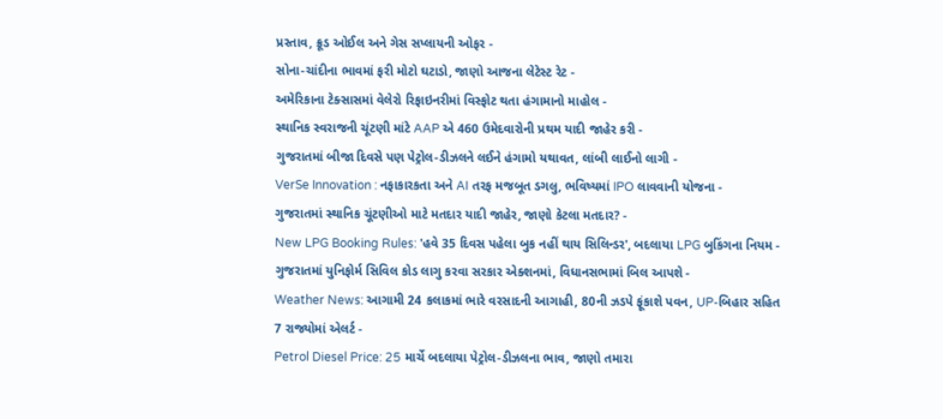પ્રસ્તાવ, ક્રૂડ ઓઈલ અને ગેસ સપ્લાયની ઓફર -
સોના-ચાંદીના ભાવમાં ફરી મોટો ઘટાડો, જાણો આજના લેટેસ્ટ રેટ -
અમેરિકાના ટેક્સાસમાં વેલેરો રિફાઇનરીમાં વિસ્ફોટ થતા હંગામાનો માહોલ -
સ્થાનિક સ્વરાજની ચૂંટણી માંટે AAP એ 460 ઉમેદવારોની પ્રથમ યાદી જાહેર કરી -
ગુજરાતમાં બીજા દિવસે પણ પેટ્રોલ-ડીઝલને લઈને હંગામો યથાવત, લાંબી લાઈનો લાગી -
VerSe Innovation : નફાકારકતા અને AI તરફ મજબૂત ડગલુ, ભવિષ્યમાં IPO લાવવાની યોજના -
ગુજરાતમાં સ્થાનિક ચૂંટણીઓ માટે મતદાર યાદી જાહેર, જાણો કેટલા મતદાર? -
New LPG Booking Rules: 'હવે 35 દિવસ પહેલા બુક નહીં થાય સિલિન્ડર', બદલાયા LPG બુકિંગના નિયમ -
ગુજરાતમાં યુનિફોર્મ સિવિલ કોડ લાગુ કરવા સરકાર એક્શનમાં, વિધાનસભામાં બિલ આપશે -
Weather News: આગામી 24 કલાકમાં ભારે વરસાદની આગાહી, 80ની ઝડપે ફૂંકાશે પવન, UP-બિહાર સહિત 7 રાજ્યોમાં એલર્ટ -
Petrol Diesel Price: 25 માર્ચે બદલાયા પેટ્રોલ-ડીઝલના ભાવ, જાણો તમારા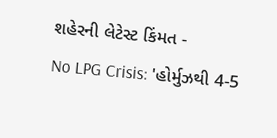શહેરની લેટેસ્ટ કિંમત -
No LPG Crisis: 'હોર્મુઝથી 4-5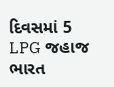દિવસમાં 5 LPG જહાજ ભારત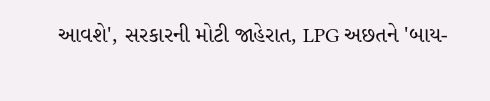આવશે', સરકારની મોટી જાહેરાત, LPG અછતને 'બાય-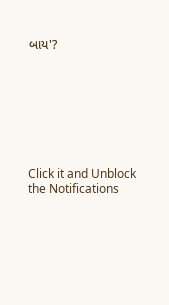બાય'?








Click it and Unblock the Notifications